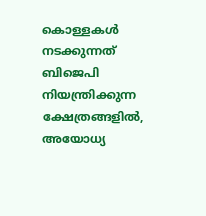കൊള്ളകൾ നടക്കുന്നത് ബിജെപി നിയന്ത്രിക്കുന്ന ക്ഷേത്രങ്ങളിൽ, അയോധ്യ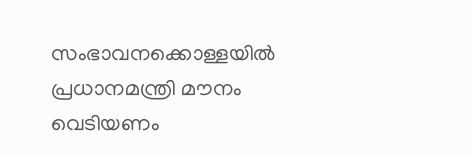സംഭാവനക്കൊള്ളയിൽ പ്രധാനമന്ത്രി മൗനം വെടിയണം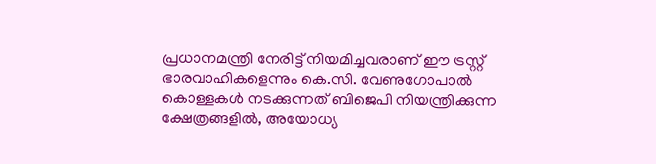പ്രധാനമന്ത്രി നേരിട്ട് നിയമിച്ചവരാണ് ഈ ട്രസ്റ്റ് ഭാരവാഹികളെന്നും കെ.സി. വേണുഗോപാൽ
കൊള്ളകൾ നടക്കുന്നത് ബിജെപി നിയന്ത്രിക്കുന്ന ക്ഷേത്രങ്ങളിൽ, അയോധ്യ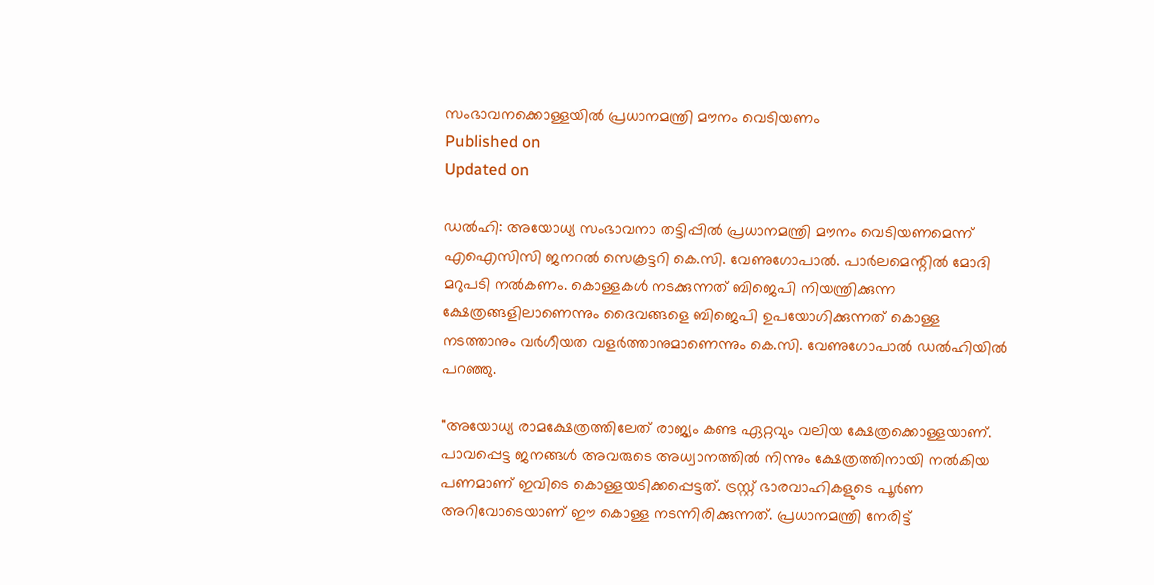സംഭാവനക്കൊള്ളയിൽ പ്രധാനമന്ത്രി മൗനം വെടിയണം
Published on
Updated on

ഡൽഹി: അയോധ്യ സംഭാവനാ തട്ടിപ്പിൽ പ്രധാനമന്ത്രി മൗനം വെടിയണമെന്ന് എഐസിസി ജനറൽ സെക്രട്ടറി കെ.സി. വേണുഗോപാൽ. പാർലമെന്റിൽ മോദി മറുപടി നൽകണം. കൊള്ളകൾ നടക്കുന്നത് ബിജെപി നിയന്ത്രിക്കുന്ന ക്ഷേത്രങ്ങളിലാണെന്നും ദൈവങ്ങളെ ബിജെപി ഉപയോഗിക്കുന്നത് കൊള്ള നടത്താനും വർഗീയത വളർത്താനുമാണെന്നും കെ.സി. വേണുഗോപാൽ ഡൽഹിയിൽ പറ‍ഞ്ഞു.

"അയോധ്യ രാമക്ഷേത്രത്തിലേത് രാജ്യം കണ്ട ഏറ്റവും വലിയ ക്ഷേത്രക്കൊള്ളയാണ്. പാവപ്പെട്ട ജനങ്ങൾ അവരുടെ അധ്വാനത്തിൽ നിന്നും ക്ഷേത്രത്തിനായി നൽകിയ പണമാണ് ഇവിടെ കൊള്ളയടിക്കപ്പെട്ടത്. ട്രസ്റ്റ് ഭാരവാഹികളുടെ പൂർണ അറിവോടെയാണ് ഈ കൊള്ള നടന്നിരിക്കുന്നത്. പ്രധാനമന്ത്രി നേരിട്ട്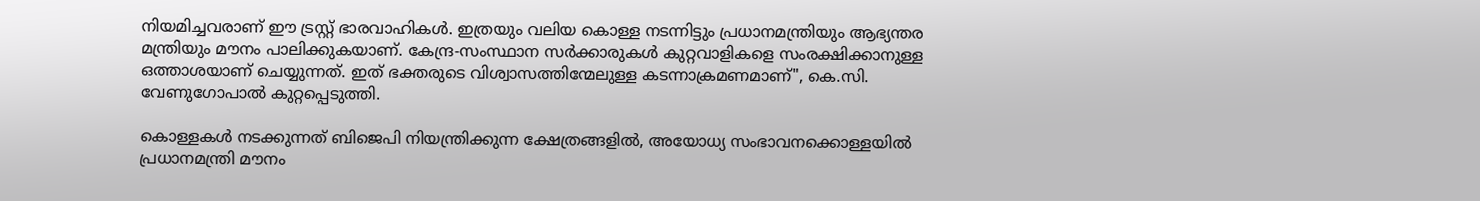നിയമിച്ചവരാണ് ഈ ട്രസ്റ്റ് ഭാരവാഹികൾ. ഇത്രയും വലിയ കൊള്ള നടന്നിട്ടും പ്രധാനമന്ത്രിയും ആഭ്യന്തര മന്ത്രിയും മൗനം പാലിക്കുകയാണ്. കേന്ദ്ര-സംസ്ഥാന സർക്കാരുകൾ കുറ്റവാളികളെ സംരക്ഷിക്കാനുള്ള ഒത്താശയാണ് ചെയ്യുന്നത്. ഇത് ഭക്തരുടെ വിശ്വാസത്തിന്മേലുള്ള കടന്നാക്രമണമാണ്", കെ.സി. വേണുഗോപാൽ കുറ്റപ്പെടുത്തി.

കൊള്ളകൾ നടക്കുന്നത് ബിജെപി നിയന്ത്രിക്കുന്ന ക്ഷേത്രങ്ങളിൽ, അയോധ്യ സംഭാവനക്കൊള്ളയിൽ പ്രധാനമന്ത്രി മൗനം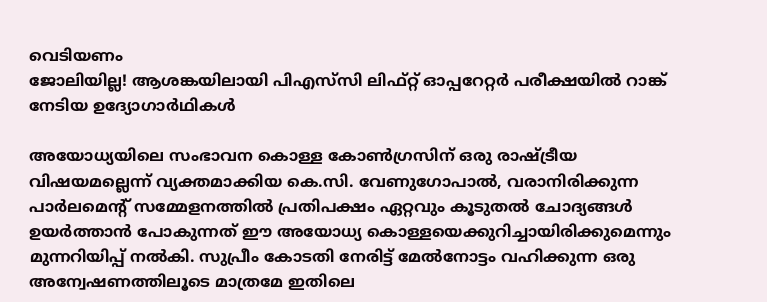വെടിയണം
ജോലിയില്ല! ആശങ്കയിലായി പിഎസ്‌സി ലിഫ്റ്റ് ഓപ്പറേറ്റർ പരീക്ഷയിൽ റാങ്ക് നേടിയ ഉദ്യോഗാർഥികൾ

അയോധ്യയിലെ സംഭാവന കൊള്ള കോൺഗ്രസിന് ഒരു രാഷ്ട്രീയ വിഷയമല്ലെന്ന് വ്യക്തമാക്കിയ കെ.സി. വേണുഗോപാൽ, വരാനിരിക്കുന്ന പാർലമെന്റ് സമ്മേളനത്തിൽ പ്രതിപക്ഷം ഏറ്റവും കൂടുതൽ ചോദ്യങ്ങൾ ഉയർത്താൻ പോകുന്നത് ഈ അയോധ്യ കൊള്ളയെക്കുറിച്ചായിരിക്കുമെന്നും മുന്നറിയിപ്പ് നൽകി. സുപ്രീം കോടതി നേരിട്ട് മേൽനോട്ടം വഹിക്കുന്ന ഒരു അന്വേഷണത്തിലൂടെ മാത്രമേ ഇതിലെ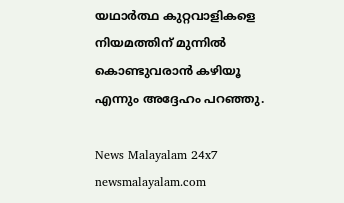യഥാർത്ഥ കുറ്റവാളികളെ നിയമത്തിന് മുന്നിൽ കൊണ്ടുവരാൻ കഴിയൂ എന്നും അദ്ദേഹം പറഞ്ഞു.

News Malayalam 24x7
newsmalayalam.com